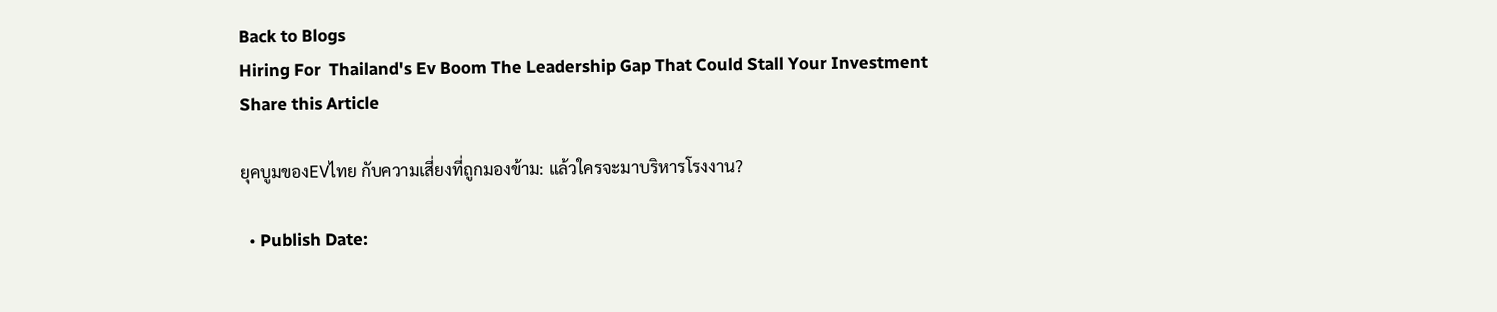Back to Blogs
Hiring For  Thailand's Ev Boom The Leadership Gap That Could Stall Your Investment
Share this Article

ยุคบูมของEVไทย กับความเสี่ยงที่ถูกมองข้าม: แล้วใครจะมาบริหารโรงงาน?

  • Publish Date: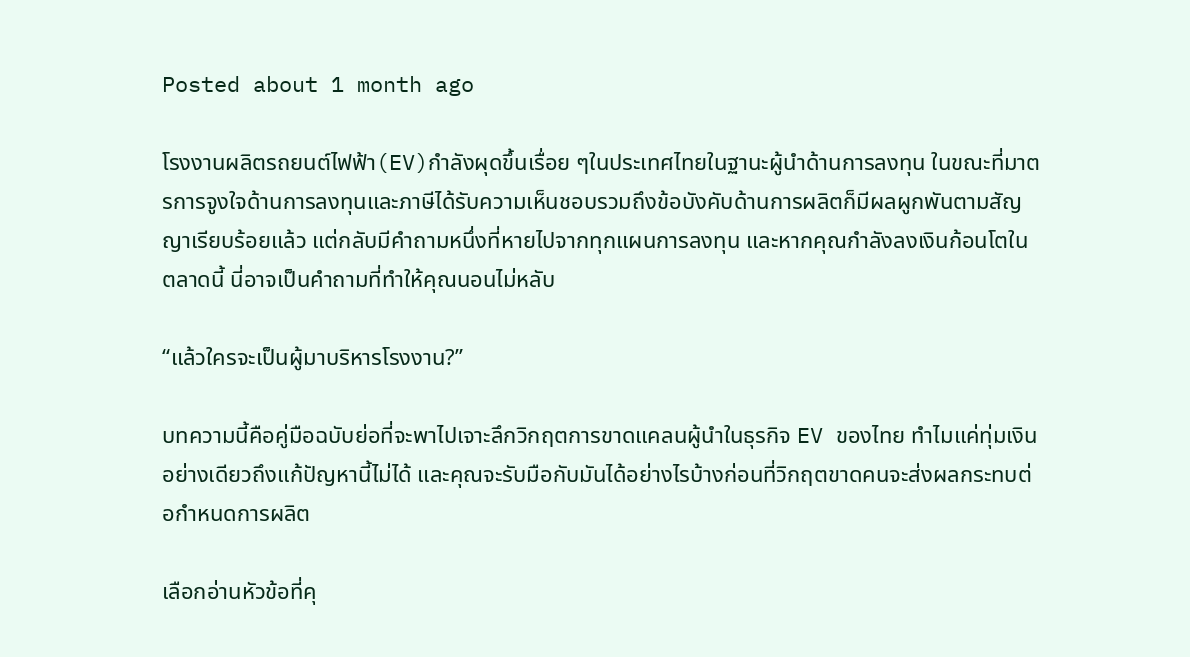Posted about 1 month ago

โรงงานผลิตรถยนต์ไฟฟ้า(EV)กำลังผุดขึ้นเรื่อย ๆในประเทศไทยในฐานะผู้นำด้านการลงทุน ในขณะที่มาตรการจูงใจด้านการลงทุนและภาษีได้รับความเห็นชอบรวมถึงข้อบังคับด้านการผลิตก็มีผลผูกพันตามสัญญาเรียบร้อยแล้ว แต่กลับมีคำถามหนึ่งที่หายไปจากทุกแผนการลงทุน และหากคุณกำลังลงเงินก้อนโตในตลาดนี้ นี่อาจเป็นคำถามที่ทำให้คุณนอนไม่หลับ

“แล้วใครจะเป็นผู้มาบริหารโรงงาน?”

บทความนี้คือคู่มือฉบับย่อที่จะพาไปเจาะลึกวิกฤตการขาดแคลนผู้นำในธุรกิจ EV ของไทย ทำไมแค่ทุ่มเงินอย่างเดียวถึงแก้ปัญหานี้ไม่ได้ และคุณจะรับมือกับมันได้อย่างไรบ้างก่อนที่วิกฤตขาดคนจะส่งผลกระทบต่อกำหนดการผลิต

เลือกอ่านหัวข้อที่คุ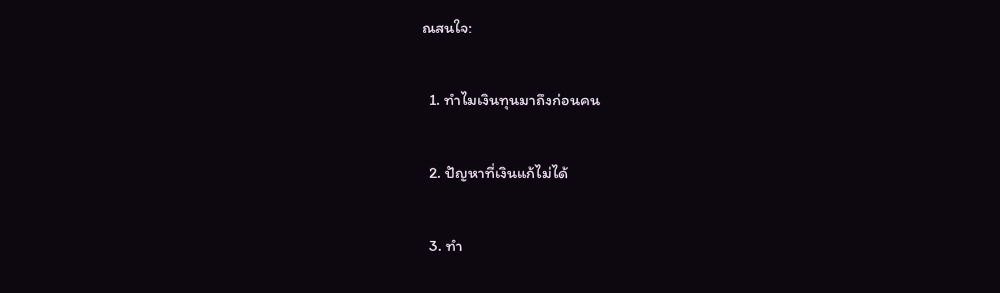ณสนใจ:

  1. ทำไมเงินทุนมาถึงก่อนคน

  2. ปัญหาที่เงินแก้ไม่ได้

  3. ทำ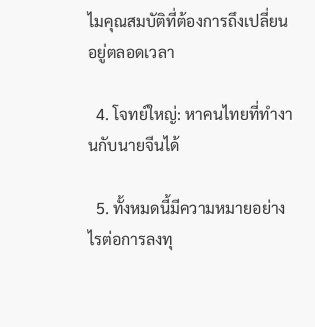ไมคุณสมบัติที่ต้องการถึงเปลี่ยนอยู่ตลอดเวลา

  4. โจทย์ใหญ่: หาคนไทยที่ทำงานกับนายจีนได้

  5. ทั้งหมดนี้มีความหมายอย่างไรต่อการลงทุ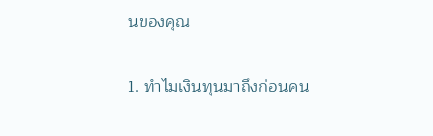นของคุณ

1. ทำไมเงินทุนมาถึงก่อนคน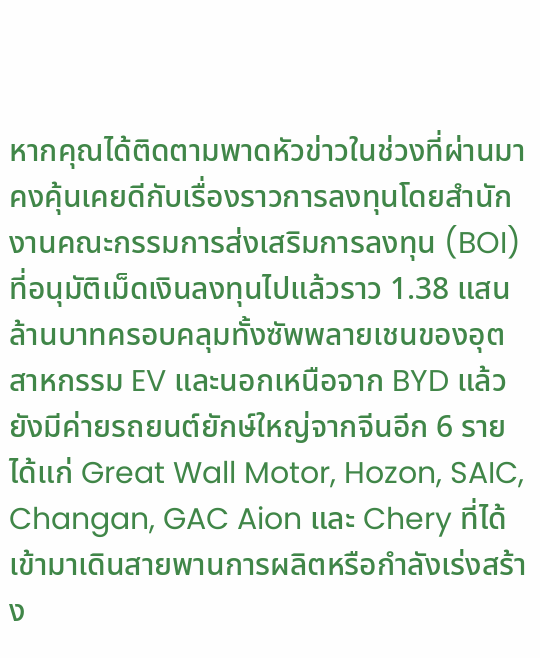หากคุณได้ติดตามพาดหัวข่าวในช่วงที่ผ่านมาคงคุ้นเคยดีกับเรื่องราวการลงทุนโดยสำนักงานคณะกรรมการส่งเสริมการลงทุน (BOI) ที่อนุมัติเม็ดเงินลงทุนไปแล้วราว 1.38 แสนล้านบาทครอบคลุมทั้งซัพพลายเชนของอุตสาหกรรม EV และนอกเหนือจาก BYD แล้ว ยังมีค่ายรถยนต์ยักษ์ใหญ่จากจีนอีก 6 ราย ได้แก่ Great Wall Motor, Hozon, SAIC, Changan, GAC Aion และ Chery ที่ได้เข้ามาเดินสายพานการผลิตหรือกำลังเร่งสร้าง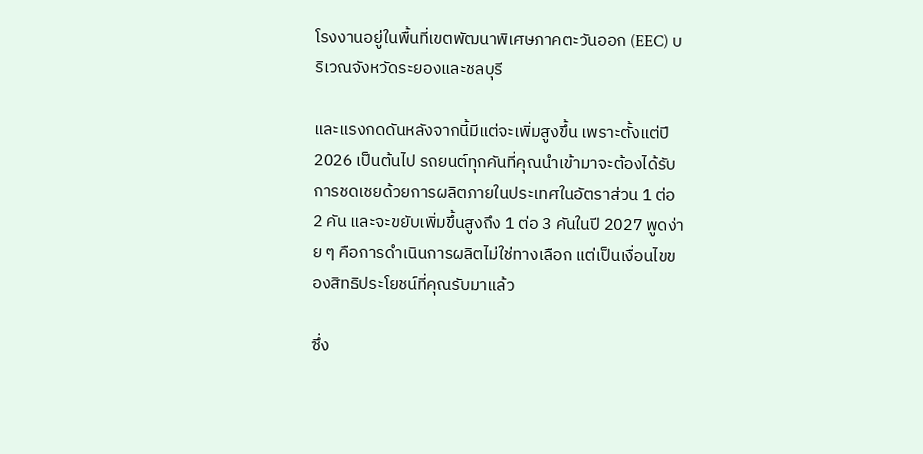โรงงานอยู่ในพื้นที่เขตพัฒนาพิเศษภาคตะวันออก (EEC) บริเวณจังหวัดระยองและชลบุรี

และแรงกดดันหลังจากนี้มีแต่จะเพิ่มสูงขึ้น เพราะตั้งแต่ปี 2026 เป็นต้นไป รถยนต์ทุกคันที่คุณนำเข้ามาจะต้องได้รับการชดเชยด้วยการผลิตภายในประเทศในอัตราส่วน 1 ต่อ 2 คัน และจะขยับเพิ่มขึ้นสูงถึง 1 ต่อ 3 คันในปี 2027 พูดง่าย ๆ คือการดำเนินการผลิตไม่ใช่ทางเลือก แต่เป็นเงื่อนไขของสิทธิประโยชน์ที่คุณรับมาแล้ว

ซึ่ง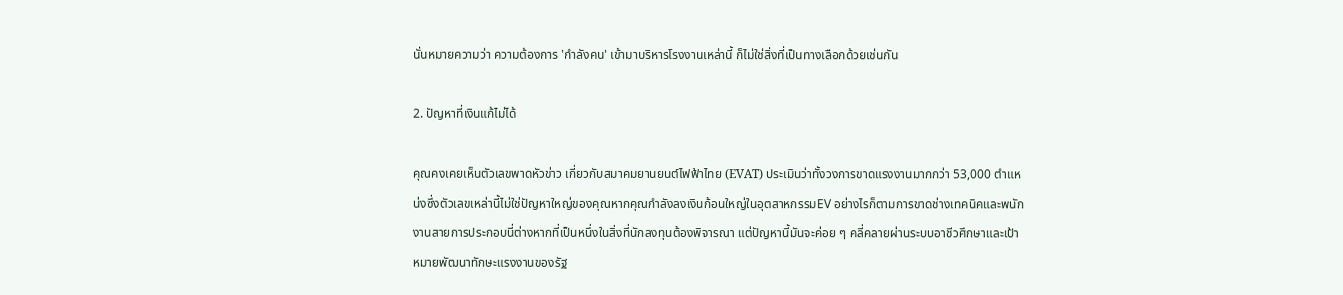นั่นหมายความว่า ความต้องการ 'กําลังคน' เข้ามาบริหารโรงงานเหล่านี้ ก็ไม่ใช่สิ่งที่เป็นทางเลือกด้วยเช่นกัน

2. ปัญหาที่เงินแก้ไม่ได้

คุณคงเคยเห็นตัวเลขพาดหัวข่าว เกี่ยวกับสมาคมยานยนต์ไฟฟ้าไทย (EVAT) ประเมินว่าทั้งวงการขาดแรงงานมากกว่า 53,000 ตำแหน่งซึ่งตัวเลขเหล่านี้ไม่ใช่ปัญหาใหญ่ของคุณหากคุณกำลังลงเงินก้อนใหญ่ในอุตสาหกรรมEV อย่างไรก็ตามการขาดช่างเทคนิคและพนักงานสายการประกอบนี่ต่างหากที่เป็นหนึ่งในสิ่งที่นักลงทุนต้องพิจารณา แต่ปัญหานี้มันจะค่อย ๆ คลี่คลายผ่านระบบอาชีวศึกษาและเป้าหมายพัฒนาทักษะแรงงานของรัฐ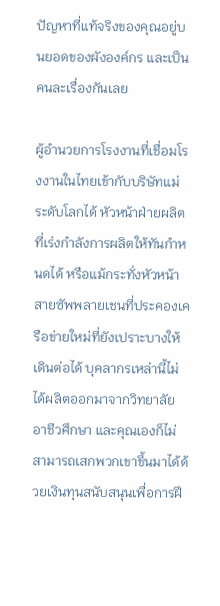ปัญหาที่แท้จริงของคุณอยู่บนยอดของผังองค์กร และเป็นคนละเรื่องกันเลย

ผู้อำนวยการโรงงานที่เชื่อมโรงงานในไทยเข้ากับบริษัทแม่ระดับโลกได้ หัวหน้าฝ่ายผลิตที่เร่งกำลังการผลิตให้ทันกำหนดได้ หรือแม้กระทั่งหัวหน้าสายซัพพลายเชนที่ประคองเครือข่ายใหม่ที่ยังเปราะบางให้เดินต่อได้ บุคลากรเหล่านี้ไม่ได้ผลิตออกมาจากวิทยาลัยอาชีวศึกษา และคุณเองก็ไม่สามารถเสกพวกเขาขึ้นมาได้ด้วยเงินทุนสนับสนุนเพื่อการฝึ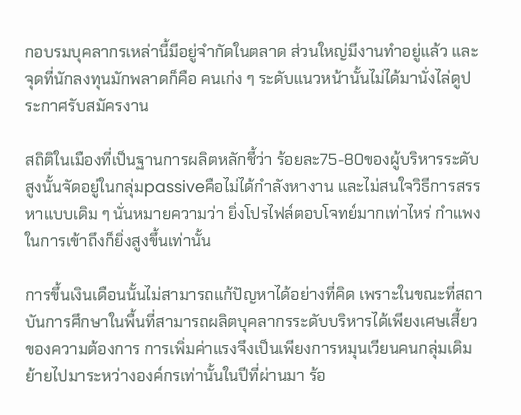กอบรมบุคลากรเหล่านี้มีอยู่จำกัดในตลาด ส่วนใหญ่มีงานทำอยู่แล้ว และจุดที่นักลงทุนมักพลาดก็คือ คนเก่ง ๆ ระดับแนวหน้านั้นไม่ได้มานั่งไล่ดูประกาศรับสมัครงาน

สถิติในเมืองที่เป็นฐานการผลิตหลักชี้ว่า ร้อยละ75-80ของผู้บริหารระดับสูงนั้นจัดอยู่ในกลุ่มpassiveคือไม่ได้กำลังหางาน และไม่สนใจวิธีการสรรหาแบบเดิม ๆ นั่นหมายความว่า ยิ่งโปรไฟล์ตอบโจทย์มากเท่าไหร่ กำแพงในการเข้าถึงก็ยิ่งสูงขึ้นเท่านั้น

การขึ้นเงินเดือนนั้นไม่สามารถแก้ปัญหาได้อย่างที่คิด เพราะในขณะที่สถาบันการศึกษาในพื้นที่สามารถผลิตบุคลากรระดับบริหารได้เพียงเศษเสี้ยวของความต้องการ การเพิ่มค่าแรงจึงเป็นเพียงการหมุนเวียนคนกลุ่มเดิมย้ายไปมาระหว่างองค์กรเท่านั้นในปีที่ผ่านมา ร้อ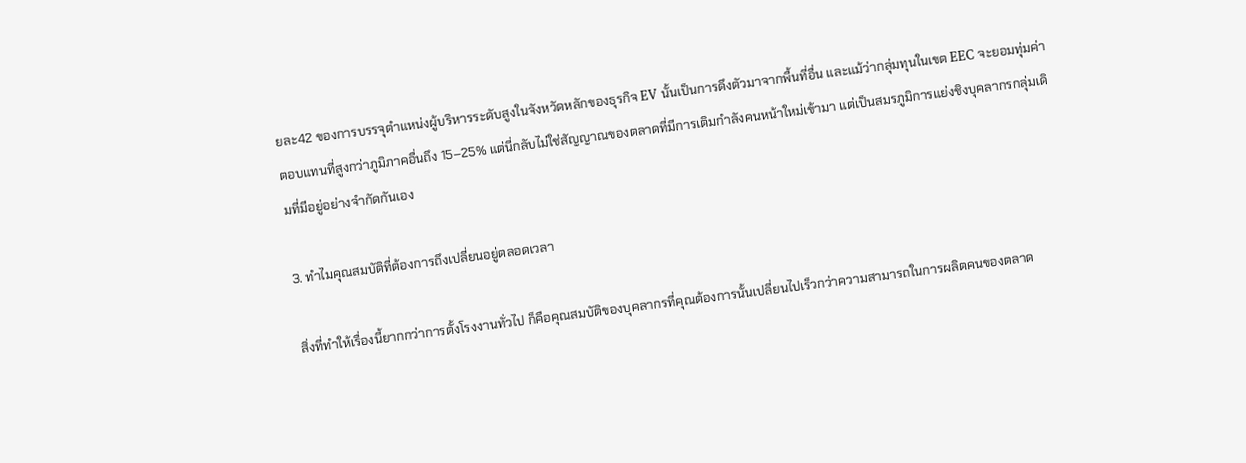ยละ42 ของการบรรจุตำแหน่งผู้บริหารระดับสูงในจังหวัดหลักของธุรกิจ EV นั้นเป็นการดึงตัวมาจากพื้นที่อื่น และแม้ว่ากลุ่มทุนในเขต EEC จะยอมทุ่มค่าตอบแทนที่สูงกว่าภูมิภาคอื่นถึง 15–25% แต่นี่กลับไม่ใช่สัญญาณของตลาดที่มีการเติมกำลังคนหน้าใหม่เข้ามา แต่เป็นสมรภูมิการแย่งชิงบุคลากรกลุ่มเดิมที่มีอยู่อย่างจำกัดกันเอง

3. ทำไมคุณสมบัติที่ต้องการถึงเปลี่ยนอยู่ตลอดเวลา

สิ่งที่ทำให้เรื่องนี้ยากกว่าการตั้งโรงงานทั่วไป ก็คือคุณสมบัติของบุคลากรที่คุณต้องการนั้นเปลี่ยนไปเร็วกว่าความสามารถในการผลิตคนของตลาด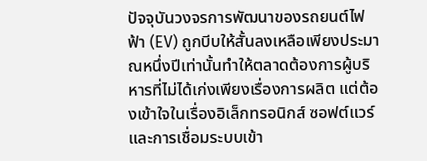ปัจจุบันวงจรการพัฒนาของรถยนต์ไฟฟ้า (EV) ถูกบีบให้สั้นลงเหลือเพียงประมาณหนึ่งปีเท่านั้นทำให้ตลาดต้องการผู้บริหารที่ไม่ได้เก่งเพียงเรื่องการผลิต แต่ต้องเข้าใจในเรื่องอิเล็กทรอนิกส์ ซอฟต์แวร์ และการเชื่อมระบบเข้า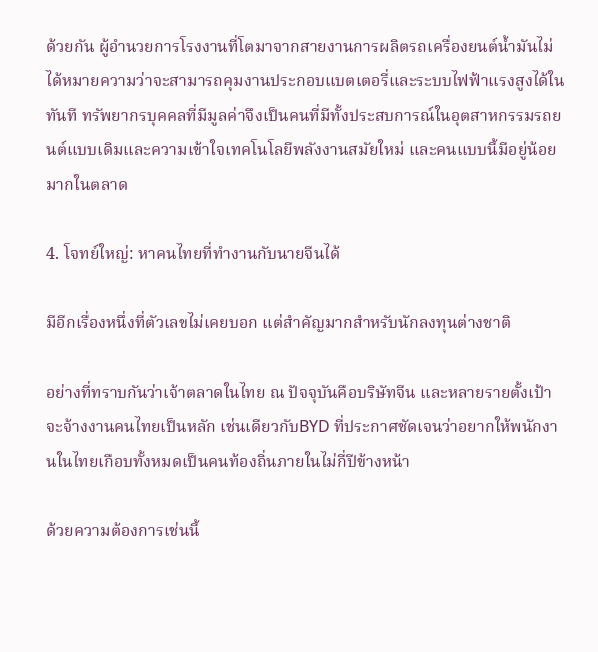ด้วยกัน ผู้อำนวยการโรงงานที่โตมาจากสายงานการผลิตรถเครื่องยนต์น้ำมันไม่ได้หมายความว่าจะสามารถคุมงานประกอบแบตเตอรี่และระบบไฟฟ้าแรงสูงได้ในทันที ทรัพยากรบุคคลที่มีมูลค่าจึงเป็นคนที่มีทั้งประสบการณ์ในอุตสาหกรรมรถยนต์แบบเดิมและความเข้าใจเทคโนโลยีพลังงานสมัยใหม่ และคนแบบนี้มีอยู่น้อยมากในตลาด

4. โจทย์ใหญ่: หาคนไทยที่ทำงานกับนายจีนได้

มีอีกเรื่องหนึ่งที่ตัวเลขไม่เคยบอก แต่สำคัญมากสำหรับนักลงทุนต่างชาติ

อย่างที่ทราบกันว่าเจ้าตลาดในไทย ณ ปัจจุบันคือบริษัทจีน และหลายรายตั้งเป้าจะจ้างงานคนไทยเป็นหลัก เช่นเดียวกับBYD ที่ประกาศชัดเจนว่าอยากให้พนักงานในไทยเกือบทั้งหมดเป็นคนท้องถิ่นภายในไม่กี่ปีข้างหน้า

ด้วยความต้องการเช่นนี้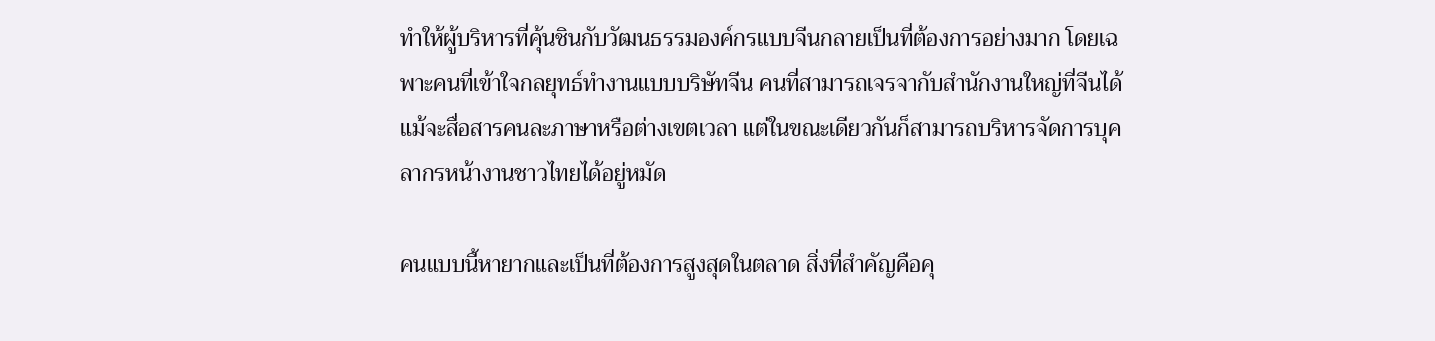ทำให้ผู้บริหารที่คุ้นชินกับวัฒนธรรมองค์กรแบบจีนกลายเป็นที่ต้องการอย่างมาก โดยเฉพาะคนที่เข้าใจกลยุทธ์ทำงานแบบบริษัทจีน คนที่สามารถเจรจากับสำนักงานใหญ่ที่จีนได้แม้จะสื่อสารคนละภาษาหรือต่างเขตเวลา แต่ในขณะเดียวกันก็สามารถบริหารจัดการบุคลากรหน้างานชาวไทยได้อยู่หมัด

คนแบบนี้หายากและเป็นที่ต้องการสูงสุดในตลาด สิ่งที่สำคัญคือคุ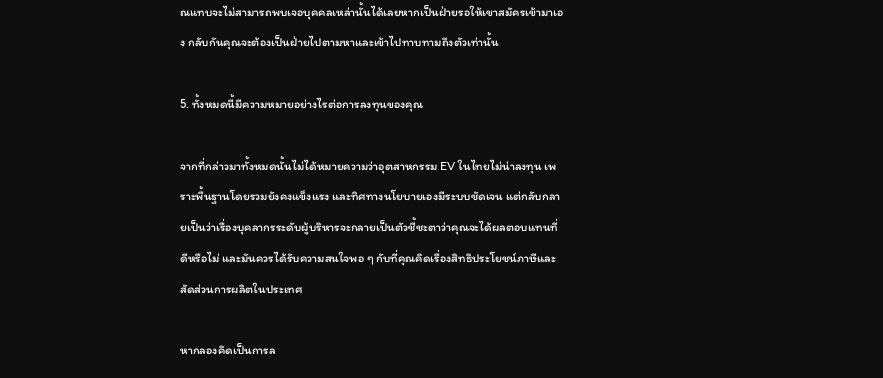ณแทบจะไม่สามารถพบเจอบุคคลเหล่านั้นได้เลยหากเป็นฝ่ายรอให้เขาสมัครเข้ามาเอง กลับกันคุณจะต้องเป็นฝ่ายไปตามหาและเข้าไปทาบทามถึงตัวเท่านั้น

5. ทั้งหมดนี้มีความหมายอย่างไรต่อการลงทุนของคุณ

จากที่กล่าวมาทั้งหมดนั้นไม่ได้หมายความว่าอุตสาหกรรม EV ในไทยไม่น่าลงทุน เพราะพื้นฐานโดยรวมยังคงแข็งแรง และทิศทางนโยบายเองมีระบบชัดเจน แต่กลับกลายเป็นว่าเรื่องบุคลากรระดับผู้บริหารจะกลายเป็นตัวชี้ชะตาว่าคุณจะได้ผลตอบแทนที่ดีหรือไม่ และมันควรได้รับความสนใจพอ ๆ กับที่คุณคิดเรื่องสิทธิประโยชน์ภาษีและสัดส่วนการผลิตในประเทศ

หากลองคิดเป็นการล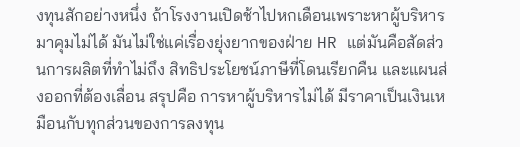งทุนสักอย่างหนึ่ง ถ้าโรงงานเปิดช้าไปหกเดือนเพราะหาผู้บริหารมาคุมไม่ได้ มันไม่ใช่แค่เรื่องยุ่งยากของฝ่าย HR แต่มันคือสัดส่วนการผลิตที่ทำไม่ถึง สิทธิประโยชน์ภาษีที่โดนเรียกคืน และแผนส่งออกที่ต้องเลื่อน สรุปคือ การหาผู้บริหารไม่ได้ มีราคาเป็นเงินเหมือนกับทุกส่วนของการลงทุน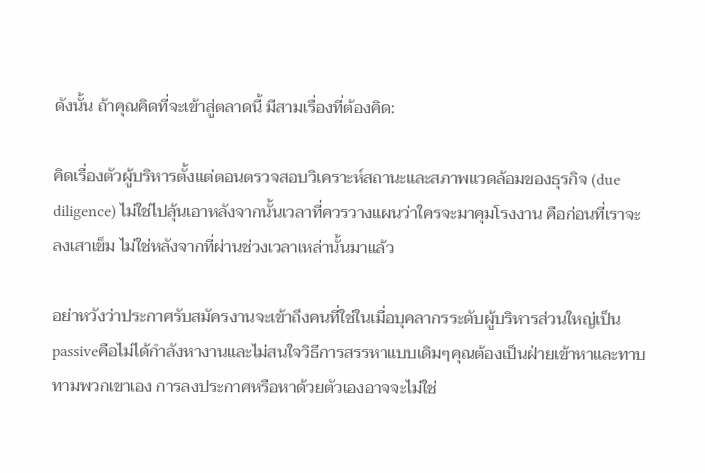ดังนั้น ถ้าคุณคิดที่จะเข้าสู่ตลาดนี้ มีสามเรื่องที่ต้องคิด:

คิดเรื่องตัวผู้บริหารตั้งแต่ตอนตรวจสอบวิเคราะห์สถานะและสภาพแวดล้อมของธุรกิจ (due diligence) ไม่ใช่ไปลุ้นเอาหลังจากนั้นเวลาที่ควรวางแผนว่าใครจะมาคุมโรงงาน คือก่อนที่เราจะลงเสาเข็ม ไม่ใช่หลังจากที่ผ่านช่วงเวลาเหล่านั้นมาแล้ว

อย่าหวังว่าประกาศรับสมัครงานจะเข้าถึงคนที่ใช่ในเมื่อบุคลากรระดับผู้บริหารส่วนใหญ่เป็น passiveคือไม่ได้กำลังหางานและไม่สนใจวิธีการสรรหาแบบเดิมๆคุณต้องเป็นฝ่ายเข้าหาและทาบทามพวกเขาเอง การลงประกาศหรือหาด้วยตัวเองอาจจะไม่ใช่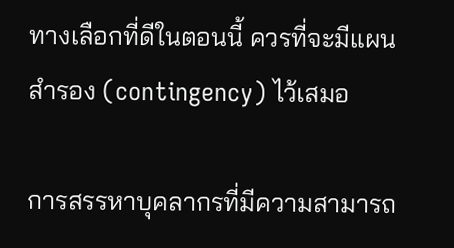ทางเลือกที่ดีในตอนนี้ ควรที่จะมีแผนสำรอง (contingency) ไว้เสมอ

การสรรหาบุคลากรที่มีความสามารถ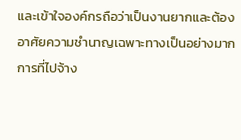และเข้าใจองค์กรถือว่าเป็นงานยากและต้องอาศัยความชำนาญเฉพาะทางเป็นอย่างมากการที่ไปจ้าง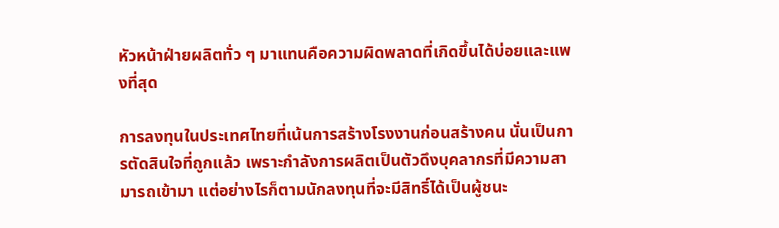หัวหน้าฝ่ายผลิตทั่ว ๆ มาแทนคือความผิดพลาดที่เกิดขึ้นได้บ่อยและแพงที่สุด

การลงทุนในประเทศไทยที่เน้นการสร้างโรงงานก่อนสร้างคน นั่นเป็นการตัดสินใจที่ถูกแล้ว เพราะกำลังการผลิตเป็นตัวดึงบุคลากรที่มีความสามารถเข้ามา แต่อย่างไรก็ตามนักลงทุนที่จะมีสิทธิ์ได้เป็นผู้ชนะ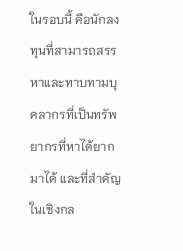ในรอบนี้ คือนักลงทุนที่สามารถสรรหาและทาบทามบุคลากรที่เป็นทรัพยากรที่หาได้ยากมาได้ และที่สำคัญในเชิงกล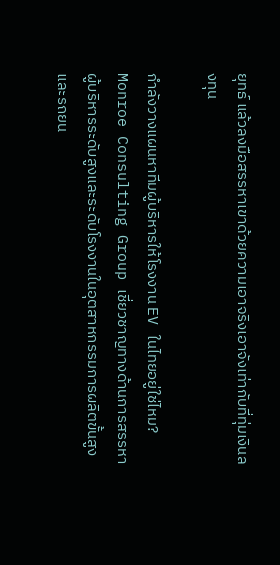ยุทธ์ แล้วลงมือสรรหาเขาด้วยความเอาจริงเอาจังเท่ากับที่ทุ่มเงินลงทุน

กำลังวางแผนหาทีมผู้บริหารให้โรงงาน EV ในไทยอยู่ใช่ไหม? Monroe Consulting Group เชี่ยวชาญทางด้านการสรรหาผู้บริหารระดับสูงและระดับโรงงานในอุตสาหกรรมการผลิตขั้นสูงและรถยน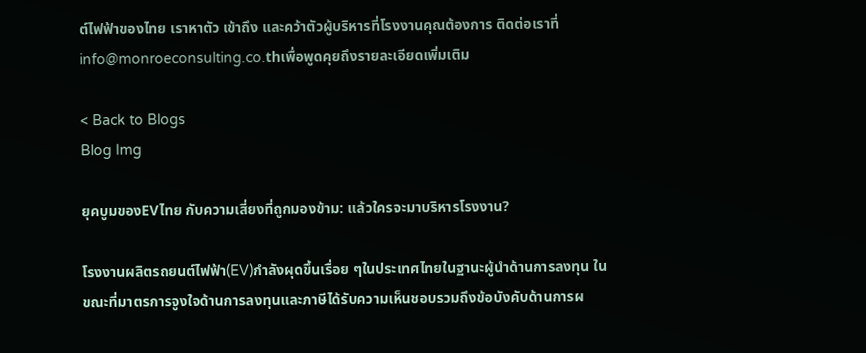ต์ไฟฟ้าของไทย เราหาตัว เข้าถึง และคว้าตัวผู้บริหารที่โรงงานคุณต้องการ ติดต่อเราที่ info@monroeconsulting.co.thเพื่อพูดคุยถึงรายละเอียดเพิ่มเติม

< Back to Blogs
Blog Img

ยุคบูมของEVไทย กับความเสี่ยงที่ถูกมองข้าม: แล้วใครจะมาบริหารโรงงาน?

โรงงานผลิตรถยนต์ไฟฟ้า(EV)กำลังผุดขึ้นเรื่อย ๆในประเทศไทยในฐานะผู้นำด้านการลงทุน ในขณะที่มาตรการจูงใจด้านการลงทุนและภาษีได้รับความเห็นชอบรวมถึงข้อบังคับด้านการผ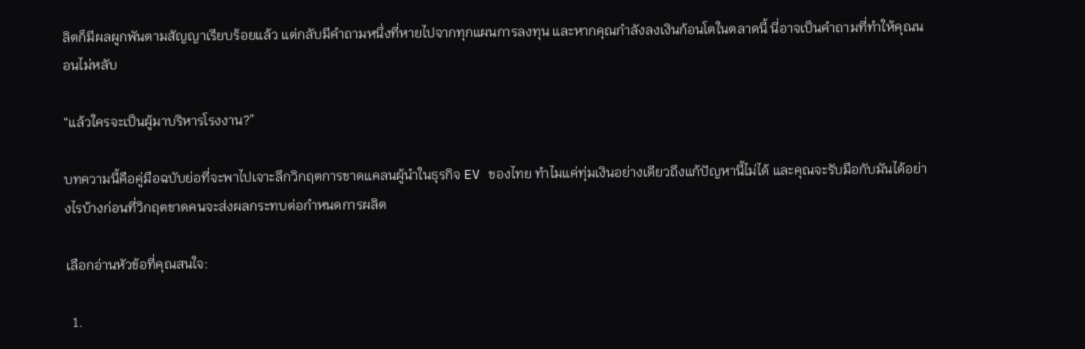ลิตก็มีผลผูกพันตามสัญญาเรียบร้อยแล้ว แต่กลับมีคำถามหนึ่งที่หายไปจากทุกแผนการลงทุน และหากคุณกำลังลงเงินก้อนโตในตลาดนี้ นี่อาจเป็นคำถามที่ทำให้คุณนอนไม่หลับ

“แล้วใครจะเป็นผู้มาบริหารโรงงาน?”

บทความนี้คือคู่มือฉบับย่อที่จะพาไปเจาะลึกวิกฤตการขาดแคลนผู้นำในธุรกิจ EV ของไทย ทำไมแค่ทุ่มเงินอย่างเดียวถึงแก้ปัญหานี้ไม่ได้ และคุณจะรับมือกับมันได้อย่างไรบ้างก่อนที่วิกฤตขาดคนจะส่งผลกระทบต่อกำหนดการผลิต

เลือกอ่านหัวข้อที่คุณสนใจ:

  1.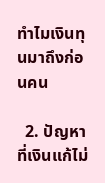ทำไมเงินทุนมาถึงก่อนคน

  2. ปัญหาที่เงินแก้ไม่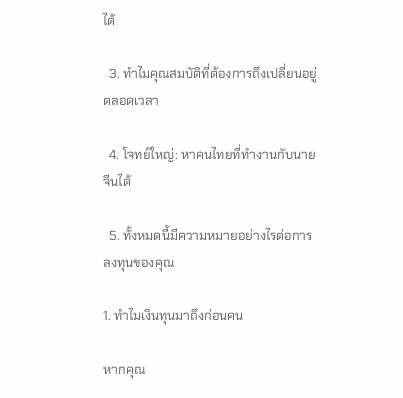ได้

  3. ทำไมคุณสมบัติที่ต้องการถึงเปลี่ยนอยู่ตลอดเวลา

  4. โจทย์ใหญ่: หาคนไทยที่ทำงานกับนายจีนได้

  5. ทั้งหมดนี้มีความหมายอย่างไรต่อการลงทุนของคุณ

1. ทำไมเงินทุนมาถึงก่อนคน

หากคุณ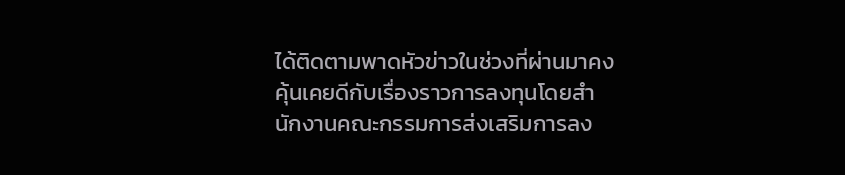ได้ติดตามพาดหัวข่าวในช่วงที่ผ่านมาคงคุ้นเคยดีกับเรื่องราวการลงทุนโดยสำนักงานคณะกรรมการส่งเสริมการลง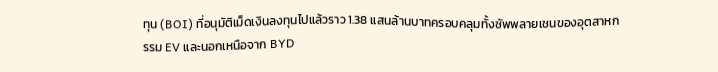ทุน (BOI) ที่อนุมัติเม็ดเงินลงทุนไปแล้วราว 1.38 แสนล้านบาทครอบคลุมทั้งซัพพลายเชนของอุตสาหกรรม EV และนอกเหนือจาก BYD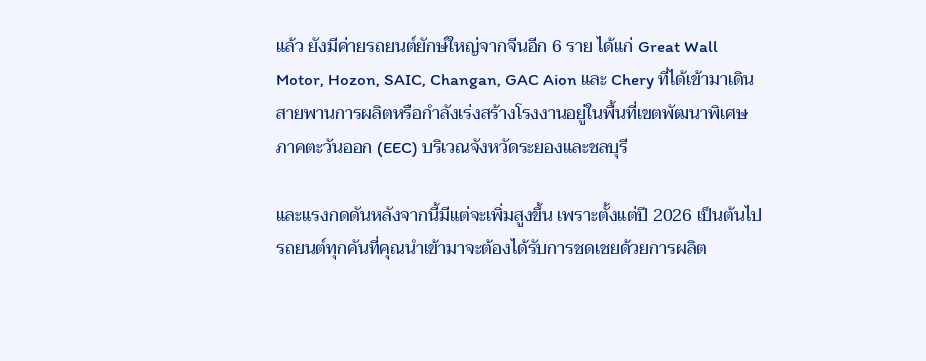แล้ว ยังมีค่ายรถยนต์ยักษ์ใหญ่จากจีนอีก 6 ราย ได้แก่ Great Wall Motor, Hozon, SAIC, Changan, GAC Aion และ Chery ที่ได้เข้ามาเดินสายพานการผลิตหรือกำลังเร่งสร้างโรงงานอยู่ในพื้นที่เขตพัฒนาพิเศษภาคตะวันออก (EEC) บริเวณจังหวัดระยองและชลบุรี

และแรงกดดันหลังจากนี้มีแต่จะเพิ่มสูงขึ้น เพราะตั้งแต่ปี 2026 เป็นต้นไป รถยนต์ทุกคันที่คุณนำเข้ามาจะต้องได้รับการชดเชยด้วยการผลิต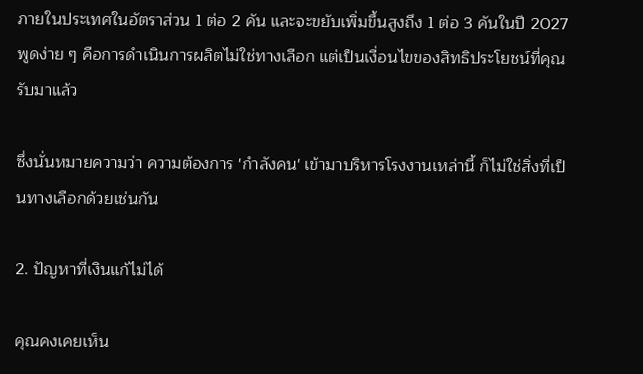ภายในประเทศในอัตราส่วน 1 ต่อ 2 คัน และจะขยับเพิ่มขึ้นสูงถึง 1 ต่อ 3 คันในปี 2027 พูดง่าย ๆ คือการดำเนินการผลิตไม่ใช่ทางเลือก แต่เป็นเงื่อนไขของสิทธิประโยชน์ที่คุณรับมาแล้ว

ซึ่งนั่นหมายความว่า ความต้องการ 'กําลังคน' เข้ามาบริหารโรงงานเหล่านี้ ก็ไม่ใช่สิ่งที่เป็นทางเลือกด้วยเช่นกัน

2. ปัญหาที่เงินแก้ไม่ได้

คุณคงเคยเห็น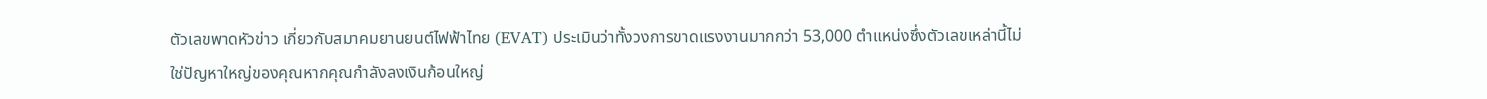ตัวเลขพาดหัวข่าว เกี่ยวกับสมาคมยานยนต์ไฟฟ้าไทย (EVAT) ประเมินว่าทั้งวงการขาดแรงงานมากกว่า 53,000 ตำแหน่งซึ่งตัวเลขเหล่านี้ไม่ใช่ปัญหาใหญ่ของคุณหากคุณกำลังลงเงินก้อนใหญ่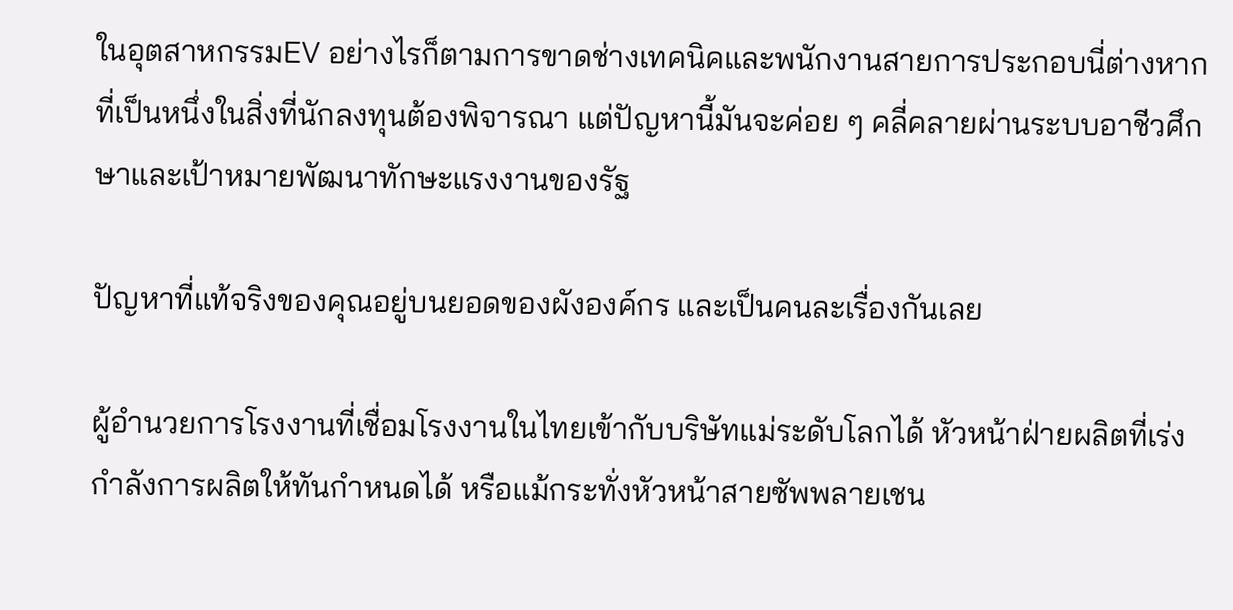ในอุตสาหกรรมEV อย่างไรก็ตามการขาดช่างเทคนิคและพนักงานสายการประกอบนี่ต่างหากที่เป็นหนึ่งในสิ่งที่นักลงทุนต้องพิจารณา แต่ปัญหานี้มันจะค่อย ๆ คลี่คลายผ่านระบบอาชีวศึกษาและเป้าหมายพัฒนาทักษะแรงงานของรัฐ

ปัญหาที่แท้จริงของคุณอยู่บนยอดของผังองค์กร และเป็นคนละเรื่องกันเลย

ผู้อำนวยการโรงงานที่เชื่อมโรงงานในไทยเข้ากับบริษัทแม่ระดับโลกได้ หัวหน้าฝ่ายผลิตที่เร่งกำลังการผลิตให้ทันกำหนดได้ หรือแม้กระทั่งหัวหน้าสายซัพพลายเชน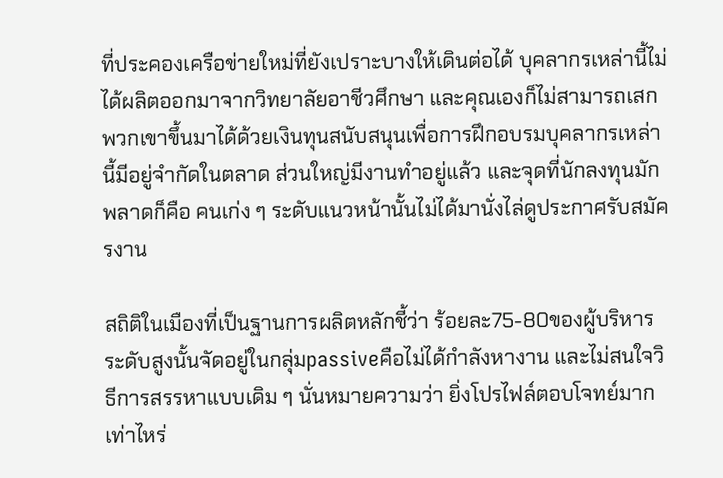ที่ประคองเครือข่ายใหม่ที่ยังเปราะบางให้เดินต่อได้ บุคลากรเหล่านี้ไม่ได้ผลิตออกมาจากวิทยาลัยอาชีวศึกษา และคุณเองก็ไม่สามารถเสกพวกเขาขึ้นมาได้ด้วยเงินทุนสนับสนุนเพื่อการฝึกอบรมบุคลากรเหล่านี้มีอยู่จำกัดในตลาด ส่วนใหญ่มีงานทำอยู่แล้ว และจุดที่นักลงทุนมักพลาดก็คือ คนเก่ง ๆ ระดับแนวหน้านั้นไม่ได้มานั่งไล่ดูประกาศรับสมัครงาน

สถิติในเมืองที่เป็นฐานการผลิตหลักชี้ว่า ร้อยละ75-80ของผู้บริหารระดับสูงนั้นจัดอยู่ในกลุ่มpassiveคือไม่ได้กำลังหางาน และไม่สนใจวิธีการสรรหาแบบเดิม ๆ นั่นหมายความว่า ยิ่งโปรไฟล์ตอบโจทย์มากเท่าไหร่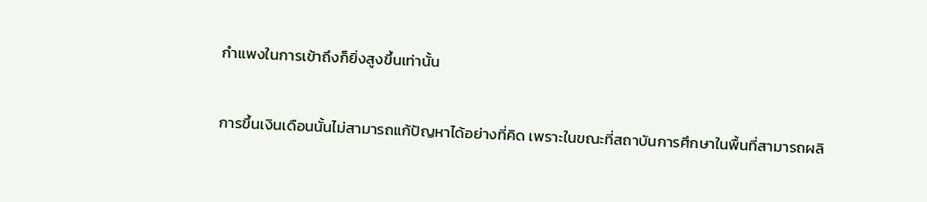กำแพงในการเข้าถึงก็ยิ่งสูงขึ้นเท่านั้น

การขึ้นเงินเดือนนั้นไม่สามารถแก้ปัญหาได้อย่างที่คิด เพราะในขณะที่สถาบันการศึกษาในพื้นที่สามารถผลิ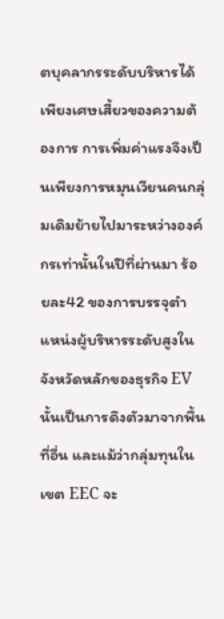ตบุคลากรระดับบริหารได้เพียงเศษเสี้ยวของความต้องการ การเพิ่มค่าแรงจึงเป็นเพียงการหมุนเวียนคนกลุ่มเดิมย้ายไปมาระหว่างองค์กรเท่านั้นในปีที่ผ่านมา ร้อยละ42 ของการบรรจุตำแหน่งผู้บริหารระดับสูงในจังหวัดหลักของธุรกิจ EV นั้นเป็นการดึงตัวมาจากพื้นที่อื่น และแม้ว่ากลุ่มทุนในเขต EEC จะ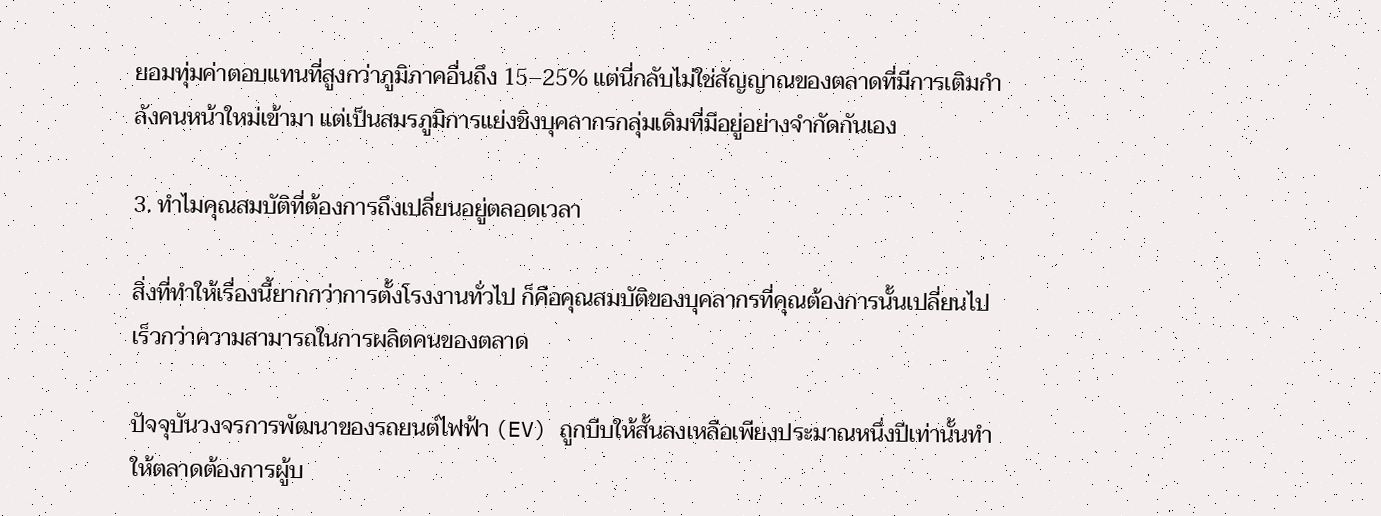ยอมทุ่มค่าตอบแทนที่สูงกว่าภูมิภาคอื่นถึง 15–25% แต่นี่กลับไม่ใช่สัญญาณของตลาดที่มีการเติมกำลังคนหน้าใหม่เข้ามา แต่เป็นสมรภูมิการแย่งชิงบุคลากรกลุ่มเดิมที่มีอยู่อย่างจำกัดกันเอง

3. ทำไมคุณสมบัติที่ต้องการถึงเปลี่ยนอยู่ตลอดเวลา

สิ่งที่ทำให้เรื่องนี้ยากกว่าการตั้งโรงงานทั่วไป ก็คือคุณสมบัติของบุคลากรที่คุณต้องการนั้นเปลี่ยนไปเร็วกว่าความสามารถในการผลิตคนของตลาด

ปัจจุบันวงจรการพัฒนาของรถยนต์ไฟฟ้า (EV) ถูกบีบให้สั้นลงเหลือเพียงประมาณหนึ่งปีเท่านั้นทำให้ตลาดต้องการผู้บ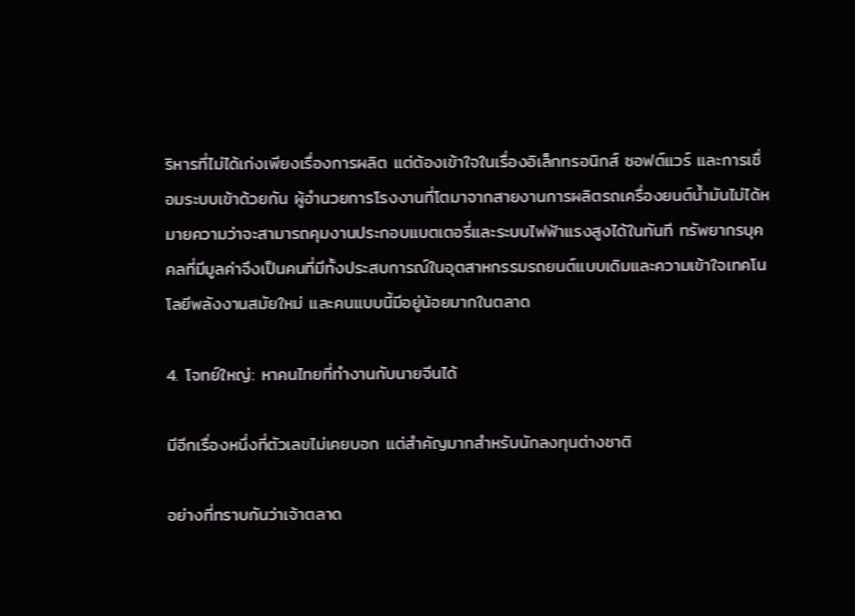ริหารที่ไม่ได้เก่งเพียงเรื่องการผลิต แต่ต้องเข้าใจในเรื่องอิเล็กทรอนิกส์ ซอฟต์แวร์ และการเชื่อมระบบเข้าด้วยกัน ผู้อำนวยการโรงงานที่โตมาจากสายงานการผลิตรถเครื่องยนต์น้ำมันไม่ได้หมายความว่าจะสามารถคุมงานประกอบแบตเตอรี่และระบบไฟฟ้าแรงสูงได้ในทันที ทรัพยากรบุคคลที่มีมูลค่าจึงเป็นคนที่มีทั้งประสบการณ์ในอุตสาหกรรมรถยนต์แบบเดิมและความเข้าใจเทคโนโลยีพลังงานสมัยใหม่ และคนแบบนี้มีอยู่น้อยมากในตลาด

4. โจทย์ใหญ่: หาคนไทยที่ทำงานกับนายจีนได้

มีอีกเรื่องหนึ่งที่ตัวเลขไม่เคยบอก แต่สำคัญมากสำหรับนักลงทุนต่างชาติ

อย่างที่ทราบกันว่าเจ้าตลาด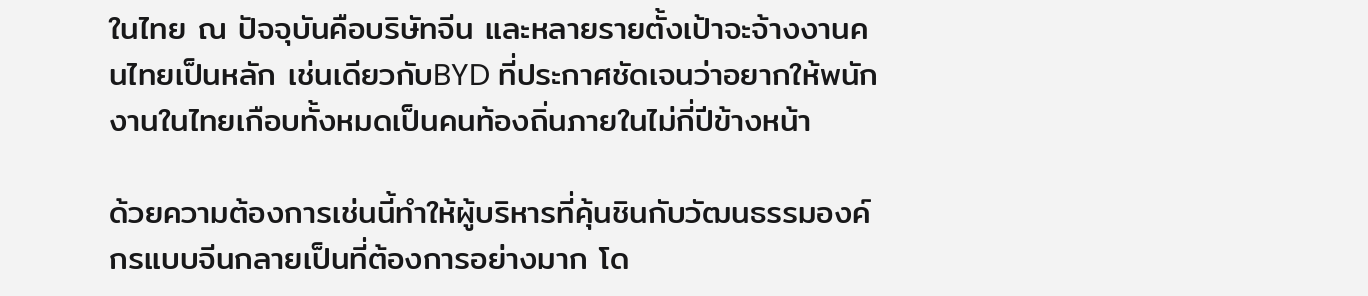ในไทย ณ ปัจจุบันคือบริษัทจีน และหลายรายตั้งเป้าจะจ้างงานคนไทยเป็นหลัก เช่นเดียวกับBYD ที่ประกาศชัดเจนว่าอยากให้พนักงานในไทยเกือบทั้งหมดเป็นคนท้องถิ่นภายในไม่กี่ปีข้างหน้า

ด้วยความต้องการเช่นนี้ทำให้ผู้บริหารที่คุ้นชินกับวัฒนธรรมองค์กรแบบจีนกลายเป็นที่ต้องการอย่างมาก โด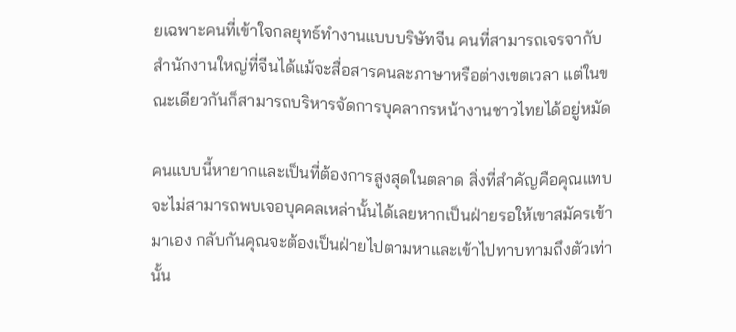ยเฉพาะคนที่เข้าใจกลยุทธ์ทำงานแบบบริษัทจีน คนที่สามารถเจรจากับสำนักงานใหญ่ที่จีนได้แม้จะสื่อสารคนละภาษาหรือต่างเขตเวลา แต่ในขณะเดียวกันก็สามารถบริหารจัดการบุคลากรหน้างานชาวไทยได้อยู่หมัด

คนแบบนี้หายากและเป็นที่ต้องการสูงสุดในตลาด สิ่งที่สำคัญคือคุณแทบจะไม่สามารถพบเจอบุคคลเหล่านั้นได้เลยหากเป็นฝ่ายรอให้เขาสมัครเข้ามาเอง กลับกันคุณจะต้องเป็นฝ่ายไปตามหาและเข้าไปทาบทามถึงตัวเท่านั้น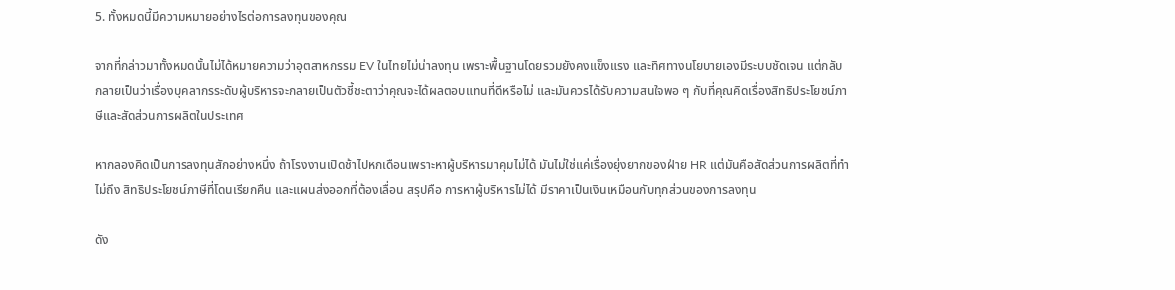5. ทั้งหมดนี้มีความหมายอย่างไรต่อการลงทุนของคุณ

จากที่กล่าวมาทั้งหมดนั้นไม่ได้หมายความว่าอุตสาหกรรม EV ในไทยไม่น่าลงทุน เพราะพื้นฐานโดยรวมยังคงแข็งแรง และทิศทางนโยบายเองมีระบบชัดเจน แต่กลับกลายเป็นว่าเรื่องบุคลากรระดับผู้บริหารจะกลายเป็นตัวชี้ชะตาว่าคุณจะได้ผลตอบแทนที่ดีหรือไม่ และมันควรได้รับความสนใจพอ ๆ กับที่คุณคิดเรื่องสิทธิประโยชน์ภาษีและสัดส่วนการผลิตในประเทศ

หากลองคิดเป็นการลงทุนสักอย่างหนึ่ง ถ้าโรงงานเปิดช้าไปหกเดือนเพราะหาผู้บริหารมาคุมไม่ได้ มันไม่ใช่แค่เรื่องยุ่งยากของฝ่าย HR แต่มันคือสัดส่วนการผลิตที่ทำไม่ถึง สิทธิประโยชน์ภาษีที่โดนเรียกคืน และแผนส่งออกที่ต้องเลื่อน สรุปคือ การหาผู้บริหารไม่ได้ มีราคาเป็นเงินเหมือนกับทุกส่วนของการลงทุน

ดัง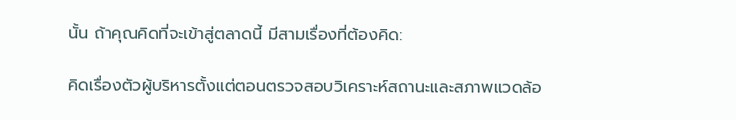นั้น ถ้าคุณคิดที่จะเข้าสู่ตลาดนี้ มีสามเรื่องที่ต้องคิด:

คิดเรื่องตัวผู้บริหารตั้งแต่ตอนตรวจสอบวิเคราะห์สถานะและสภาพแวดล้อ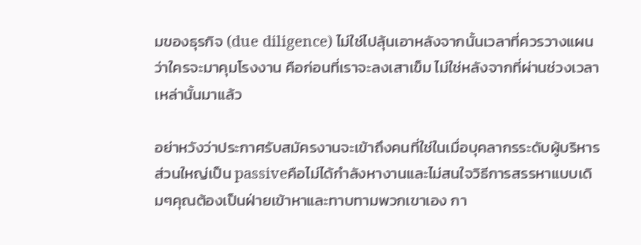มของธุรกิจ (due diligence) ไม่ใช่ไปลุ้นเอาหลังจากนั้นเวลาที่ควรวางแผนว่าใครจะมาคุมโรงงาน คือก่อนที่เราจะลงเสาเข็ม ไม่ใช่หลังจากที่ผ่านช่วงเวลาเหล่านั้นมาแล้ว

อย่าหวังว่าประกาศรับสมัครงานจะเข้าถึงคนที่ใช่ในเมื่อบุคลากรระดับผู้บริหารส่วนใหญ่เป็น passiveคือไม่ได้กำลังหางานและไม่สนใจวิธีการสรรหาแบบเดิมๆคุณต้องเป็นฝ่ายเข้าหาและทาบทามพวกเขาเอง กา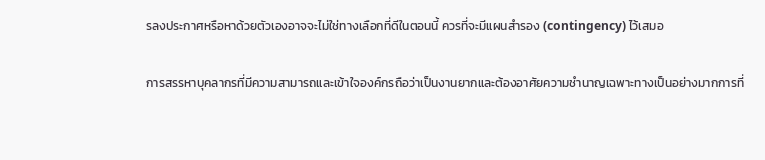รลงประกาศหรือหาด้วยตัวเองอาจจะไม่ใช่ทางเลือกที่ดีในตอนนี้ ควรที่จะมีแผนสำรอง (contingency) ไว้เสมอ

การสรรหาบุคลากรที่มีความสามารถและเข้าใจองค์กรถือว่าเป็นงานยากและต้องอาศัยความชำนาญเฉพาะทางเป็นอย่างมากการที่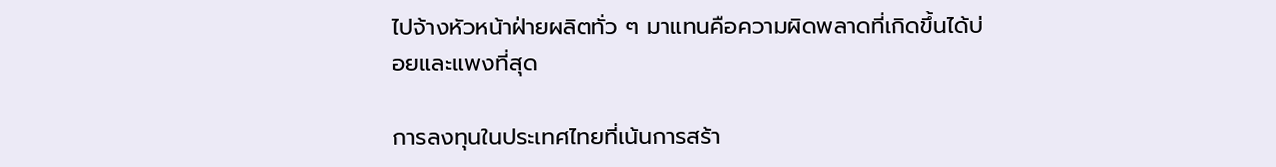ไปจ้างหัวหน้าฝ่ายผลิตทั่ว ๆ มาแทนคือความผิดพลาดที่เกิดขึ้นได้บ่อยและแพงที่สุด

การลงทุนในประเทศไทยที่เน้นการสร้า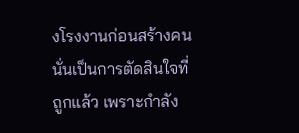งโรงงานก่อนสร้างคน นั่นเป็นการตัดสินใจที่ถูกแล้ว เพราะกำลัง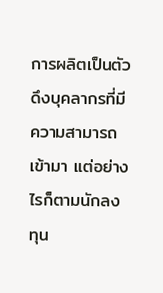การผลิตเป็นตัวดึงบุคลากรที่มีความสามารถเข้ามา แต่อย่างไรก็ตามนักลงทุน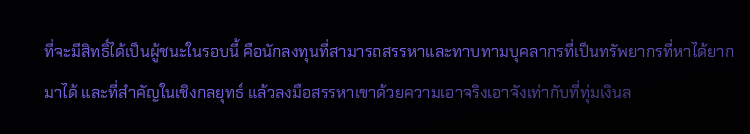ที่จะมีสิทธิ์ได้เป็นผู้ชนะในรอบนี้ คือนักลงทุนที่สามารถสรรหาและทาบทามบุคลากรที่เป็นทรัพยากรที่หาได้ยากมาได้ และที่สำคัญในเชิงกลยุทธ์ แล้วลงมือสรรหาเขาด้วยความเอาจริงเอาจังเท่ากับที่ทุ่มเงินล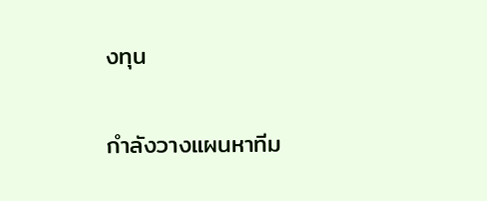งทุน

กำลังวางแผนหาทีม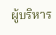ผู้บริหาร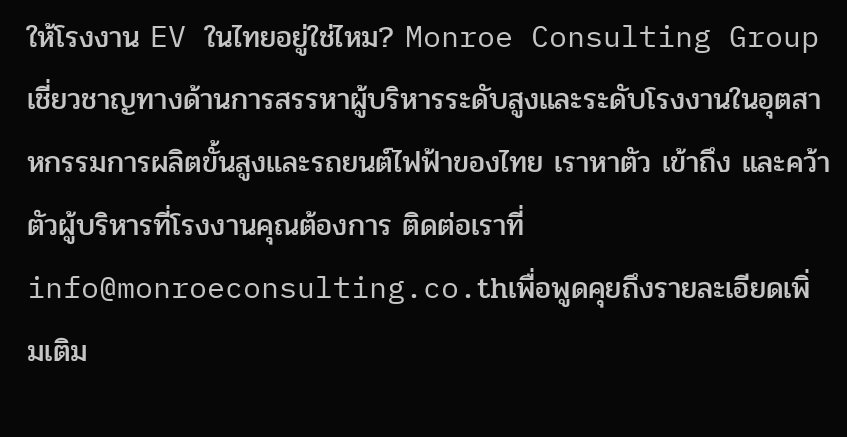ให้โรงงาน EV ในไทยอยู่ใช่ไหม? Monroe Consulting Group เชี่ยวชาญทางด้านการสรรหาผู้บริหารระดับสูงและระดับโรงงานในอุตสาหกรรมการผลิตขั้นสูงและรถยนต์ไฟฟ้าของไทย เราหาตัว เข้าถึง และคว้าตัวผู้บริหารที่โรงงานคุณต้องการ ติดต่อเราที่ info@monroeconsulting.co.thเพื่อพูดคุยถึงรายละเอียดเพิ่มเติม